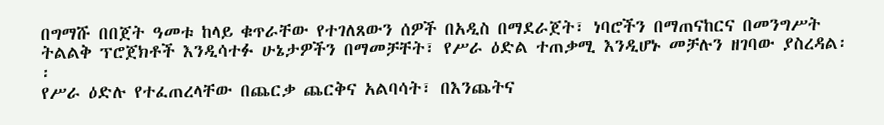በግማሹ በበጀት ዓመቱ ከላይ ቁጥራቸው የተገለጸውን ሰዎች በአዲስ በማደራጀት፣ ነባሮችን በማጠናከርና በመንግሥት ትልልቅ ፕሮጀክቶች እንዲሳተፉ ሁኔታዎችን በማመቻቸት፣ የሥራ ዕድል ተጠቃሚ እንዲሆኑ መቻሉን ዘገባው ያስረዳል፡፡
የሥራ ዕድሉ የተፈጠረላቸው በጨርቃ ጨርቅና አልባሳት፣ በእንጨትና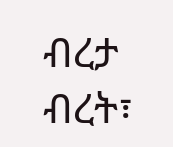ብረታ ብረት፣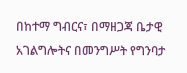በከተማ ግብርና፣ በማዘጋጃ ቤታዊ አገልግሎትና በመንግሥት የግንባታ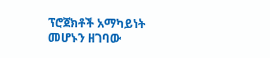ፕሮጀክቶች አማካይነት መሆኑን ዘገባው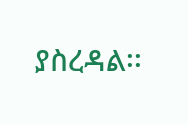ያስረዳል፡፡